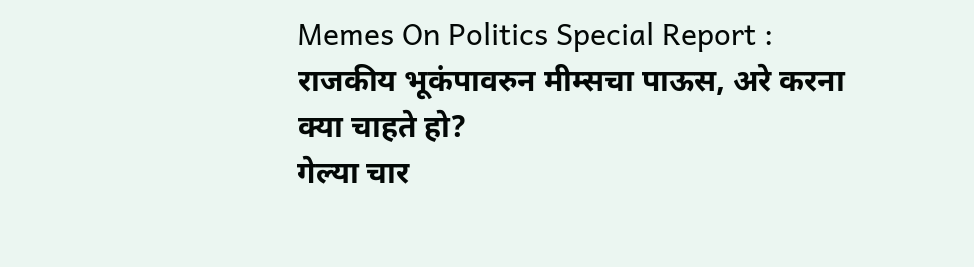Memes On Politics Special Report : राजकीय भूकंपावरुन मीम्सचा पाऊस, अरे करना क्या चाहते हो?
गेल्या चार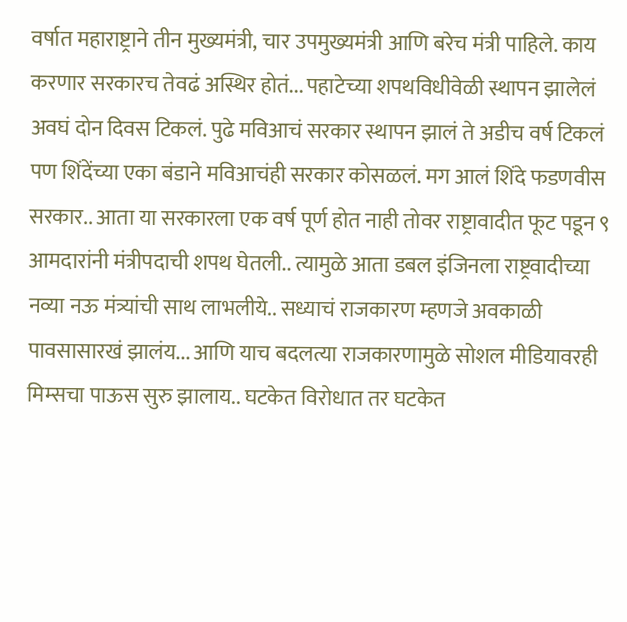वर्षात महाराष्ट्राने तीन मुख्यमंत्री, चार उपमुख्यमंत्री आणि बरेच मंत्री पाहिले. काय करणार सरकारच तेवढं अस्थिर होतं... पहाटेच्या शपथविधीवेळी स्थापन झालेलं अवघं दोन दिवस टिकलं. पुढे मविआचं सरकार स्थापन झालं ते अडीच वर्ष टिकलं पण शिंदेंच्या एका बंडाने मविआचंही सरकार कोसळलं. मग आलं शिंदे फडणवीस सरकार.. आता या सरकारला एक वर्ष पूर्ण होत नाही तोवर राष्ट्रावादीत फूट पडून ९ आमदारांनी मंत्रीपदाची शपथ घेतली.. त्यामुळे आता डबल इंजिनला राष्ट्रवादीच्या नव्या नऊ मंत्र्यांची साथ लाभलीये.. सध्याचं राजकारण म्हणजे अवकाळी पावसासारखं झालंय... आणि याच बदलत्या राजकारणामुळे सोशल मीडियावरही मिम्सचा पाऊस सुरु झालाय.. घटकेत विरोधात तर घटकेत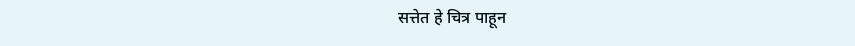सत्तेत हे चित्र पाहून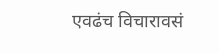एवढंच विचारावसं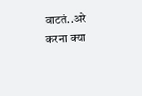वाटतं..अरे करना क्या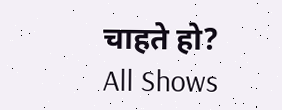चाहते हो?
All Shows